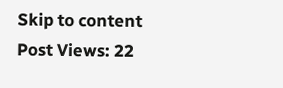Skip to content
Post Views: 22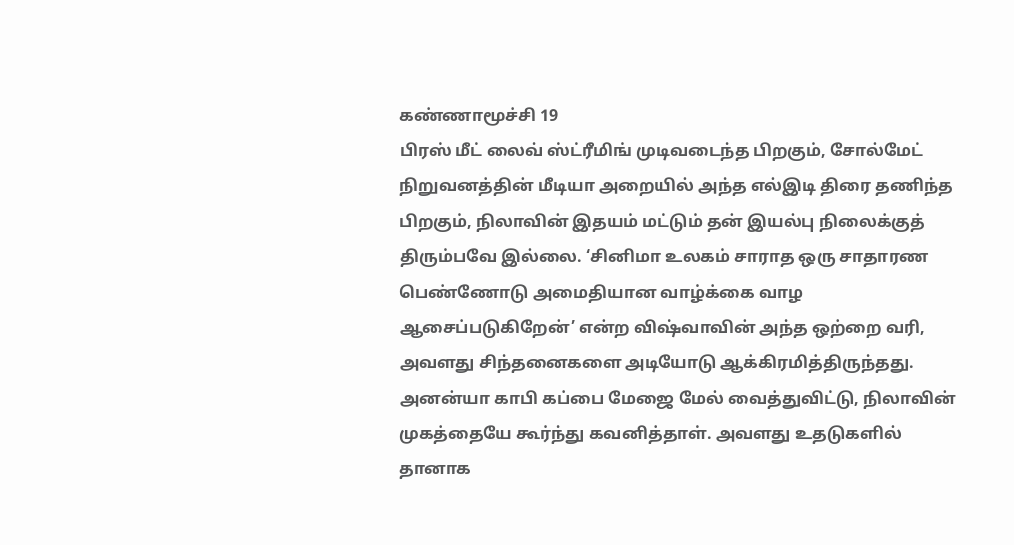கண்ணாமூச்சி 19
பிரஸ் மீட் லைவ் ஸ்ட்ரீமிங் முடிவடைந்த பிறகும், சோல்மேட் நிறுவனத்தின் மீடியா அறையில் அந்த எல்இடி திரை தணிந்த பிறகும், நிலாவின் இதயம் மட்டும் தன் இயல்பு நிலைக்குத் திரும்பவே இல்லை. ‘சினிமா உலகம் சாராத ஒரு சாதாரண பெண்ணோடு அமைதியான வாழ்க்கை வாழ ஆசைப்படுகிறேன்’ என்ற விஷ்வாவின் அந்த ஒற்றை வரி, அவளது சிந்தனைகளை அடியோடு ஆக்கிரமித்திருந்தது.
அனன்யா காபி கப்பை மேஜை மேல் வைத்துவிட்டு, நிலாவின் முகத்தையே கூர்ந்து கவனித்தாள். அவளது உதடுகளில் தானாக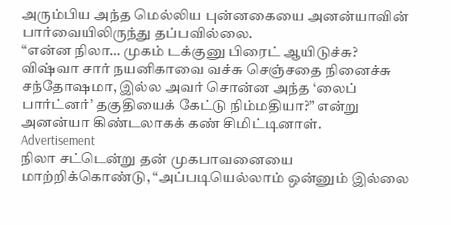அரும்பிய அந்த மெல்லிய புன்னகையை அனன்யாவின் பார்வையிலிருந்து தப்பவில்லை.
“என்ன நிலா… முகம் டக்குனு பிரைட் ஆயிடுச்சு? விஷ்வா சார் நயனிகாவை வச்சு செஞ்சதை நினைச்சு சந்தோஷமா, இல்ல அவர் சொன்ன அந்த ‘லைப் பார்ட்னர்’ தகுதியைக் கேட்டு நிம்மதியா?” என்று அனன்யா கிண்டலாகக் கண் சிமிட்டினாள்.
Advertisement
நிலா சட்டென்று தன் முகபாவனையை மாற்றிக்கொண்டு, “அப்படியெல்லாம் ஒன்னும் இல்லை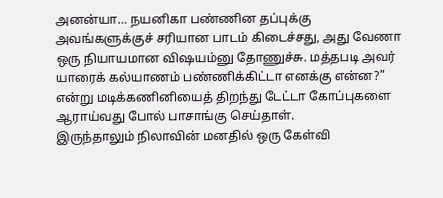அனன்யா… நயனிகா பண்ணின தப்புக்கு அவங்களுக்குச் சரியான பாடம் கிடைச்சது, அது வேணா ஒரு நியாயமான விஷயம்னு தோணுச்சு. மத்தபடி அவர் யாரைக் கல்யாணம் பண்ணிக்கிட்டா எனக்கு என்ன?” என்று மடிக்கணினியைத் திறந்து டேட்டா கோப்புகளை ஆராய்வது போல் பாசாங்கு செய்தாள்.
இருந்தாலும் நிலாவின் மனதில் ஒரு கேள்வி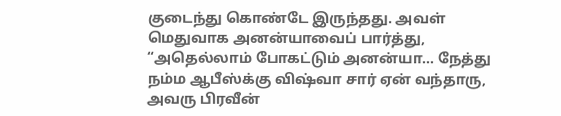குடைந்து கொண்டே இருந்தது. அவள் மெதுவாக அனன்யாவைப் பார்த்து, “அதெல்லாம் போகட்டும் அனன்யா… நேத்து நம்ம ஆபீஸ்க்கு விஷ்வா சார் ஏன் வந்தாரு, அவரு பிரவீன்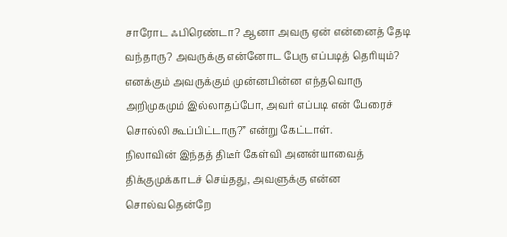சாரோட ஃபிரெண்டா? ஆனா அவரு ஏன் என்னைத் தேடி வந்தாரு? அவருக்கு என்னோட பேரு எப்படித் தெரியும்? எனக்கும் அவருக்கும் முன்னபின்ன எந்தவொரு அறிமுகமும் இல்லாதப்போ, அவர் எப்படி என் பேரைச் சொல்லி கூப்பிட்டாரு?” என்று கேட்டாள்.
நிலாவின் இந்தத் திடீர் கேள்வி அனன்யாவைத் திக்குமுக்காடச் செய்தது, அவளுக்கு என்ன சொல்வதென்றே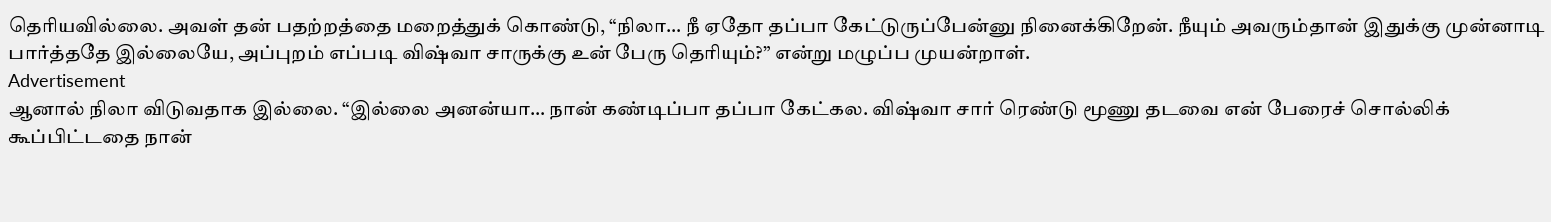தெரியவில்லை. அவள் தன் பதற்றத்தை மறைத்துக் கொண்டு, “நிலா… நீ ஏதோ தப்பா கேட்டுருப்பேன்னு நினைக்கிறேன். நீயும் அவரும்தான் இதுக்கு முன்னாடி பார்த்ததே இல்லையே, அப்புறம் எப்படி விஷ்வா சாருக்கு உன் பேரு தெரியும்?” என்று மழுப்ப முயன்றாள்.
Advertisement
ஆனால் நிலா விடுவதாக இல்லை. “இல்லை அனன்யா… நான் கண்டிப்பா தப்பா கேட்கல. விஷ்வா சார் ரெண்டு மூணு தடவை என் பேரைச் சொல்லிக் கூப்பிட்டதை நான்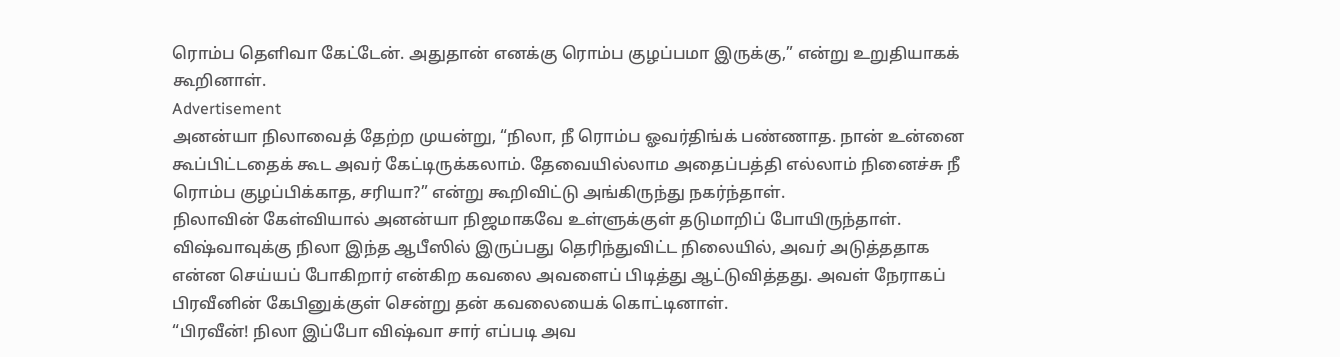ரொம்ப தெளிவா கேட்டேன். அதுதான் எனக்கு ரொம்ப குழப்பமா இருக்கு,” என்று உறுதியாகக் கூறினாள்.
Advertisement
அனன்யா நிலாவைத் தேற்ற முயன்று, “நிலா, நீ ரொம்ப ஓவர்திங்க் பண்ணாத. நான் உன்னை கூப்பிட்டதைக் கூட அவர் கேட்டிருக்கலாம். தேவையில்லாம அதைப்பத்தி எல்லாம் நினைச்சு நீ ரொம்ப குழப்பிக்காத, சரியா?” என்று கூறிவிட்டு அங்கிருந்து நகர்ந்தாள்.
நிலாவின் கேள்வியால் அனன்யா நிஜமாகவே உள்ளுக்குள் தடுமாறிப் போயிருந்தாள். விஷ்வாவுக்கு நிலா இந்த ஆபீஸில் இருப்பது தெரிந்துவிட்ட நிலையில், அவர் அடுத்ததாக என்ன செய்யப் போகிறார் என்கிற கவலை அவளைப் பிடித்து ஆட்டுவித்தது. அவள் நேராகப் பிரவீனின் கேபினுக்குள் சென்று தன் கவலையைக் கொட்டினாள்.
“பிரவீன்! நிலா இப்போ விஷ்வா சார் எப்படி அவ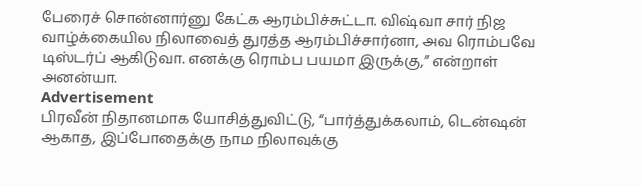பேரைச் சொன்னார்னு கேட்க ஆரம்பிச்சுட்டா. விஷ்வா சார் நிஜ வாழ்க்கையில நிலாவைத் துரத்த ஆரம்பிச்சார்னா, அவ ரொம்பவே டிஸ்டர்ப் ஆகிடுவா. எனக்கு ரொம்ப பயமா இருக்கு,” என்றாள் அனன்யா.
Advertisement
பிரவீன் நிதானமாக யோசித்துவிட்டு, “பார்த்துக்கலாம், டென்ஷன் ஆகாத, இப்போதைக்கு நாம நிலாவுக்கு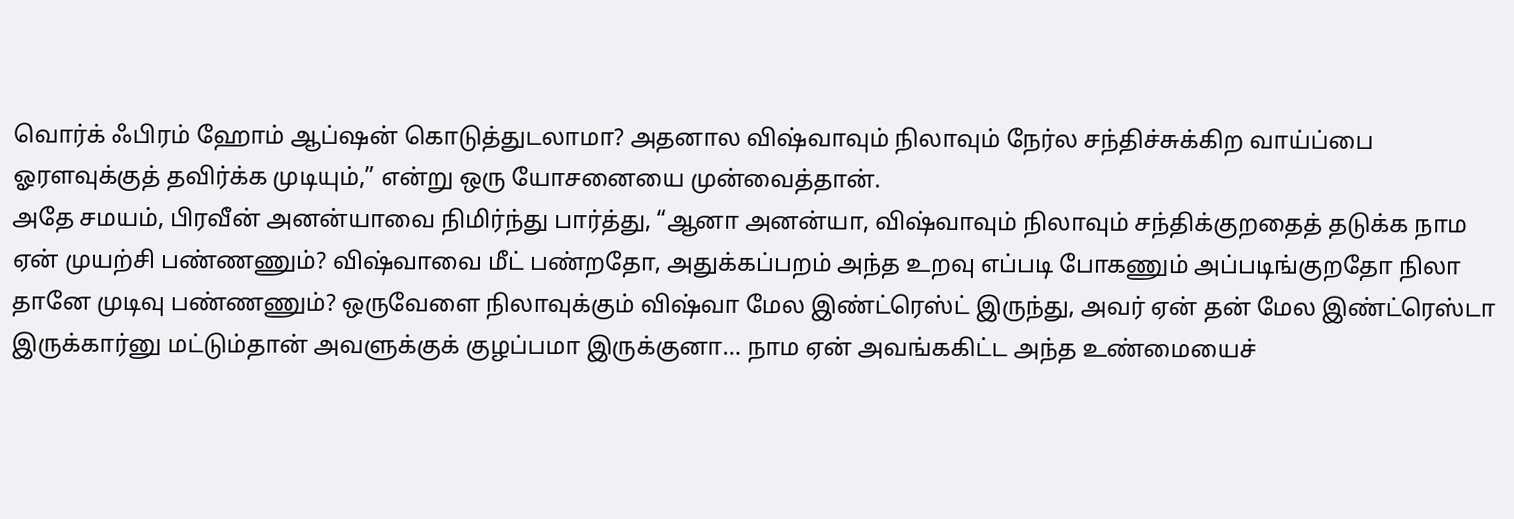வொர்க் ஃபிரம் ஹோம் ஆப்ஷன் கொடுத்துடலாமா? அதனால விஷ்வாவும் நிலாவும் நேர்ல சந்திச்சுக்கிற வாய்ப்பை ஓரளவுக்குத் தவிர்க்க முடியும்,” என்று ஒரு யோசனையை முன்வைத்தான்.
அதே சமயம், பிரவீன் அனன்யாவை நிமிர்ந்து பார்த்து, “ஆனா அனன்யா, விஷ்வாவும் நிலாவும் சந்திக்குறதைத் தடுக்க நாம ஏன் முயற்சி பண்ணணும்? விஷ்வாவை மீட் பண்றதோ, அதுக்கப்பறம் அந்த உறவு எப்படி போகணும் அப்படிங்குறதோ நிலா தானே முடிவு பண்ணணும்? ஒருவேளை நிலாவுக்கும் விஷ்வா மேல இண்ட்ரெஸ்ட் இருந்து, அவர் ஏன் தன் மேல இண்ட்ரெஸ்டா இருக்கார்னு மட்டும்தான் அவளுக்குக் குழப்பமா இருக்குனா… நாம ஏன் அவங்ககிட்ட அந்த உண்மையைச்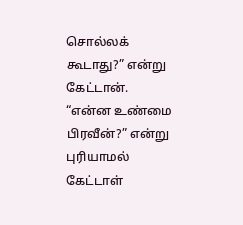சொல்லக் கூடாது?” என்று கேட்டான்.
“என்ன உண்மை பிரவீன்?” என்று புரியாமல் கேட்டாள்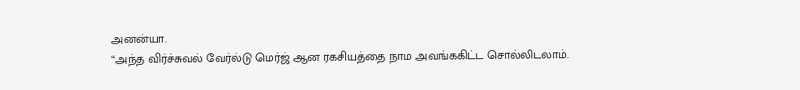அனன்யா.
“அந்த விர்ச்சுவல் வேர்ல்டு மெர்ஜ் ஆன ரகசியத்தை நாம அவங்ககிட்ட சொல்லிடலாம்.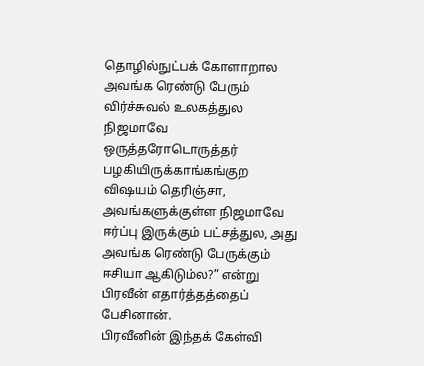தொழில்நுட்பக் கோளாறால அவங்க ரெண்டு பேரும் விர்ச்சுவல் உலகத்துல நிஜமாவே ஒருத்தரோடொருத்தர் பழகியிருக்காங்கங்குற விஷயம் தெரிஞ்சா, அவங்களுக்குள்ள நிஜமாவே ஈர்ப்பு இருக்கும் பட்சத்துல, அது அவங்க ரெண்டு பேருக்கும் ஈசியா ஆகிடும்ல?” என்று பிரவீன் எதார்த்தத்தைப் பேசினான்.
பிரவீனின் இந்தக் கேள்வி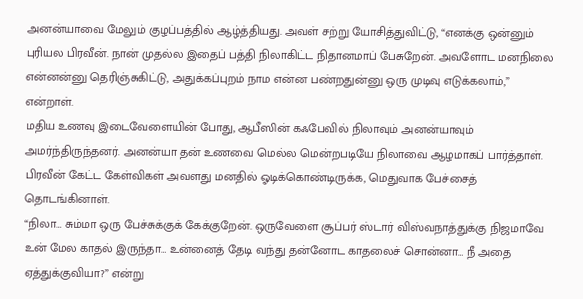அனன்யாவை மேலும் குழப்பத்தில் ஆழ்த்தியது. அவள் சற்று யோசித்துவிட்டு, “எனக்கு ஒன்னும் புரியல பிரவீன். நான் முதல்ல இதைப் பத்தி நிலாகிட்ட நிதானமாப் பேசுறேன். அவளோட மனநிலை என்னன்னு தெரிஞ்சுகிட்டு, அதுக்கப்புறம் நாம என்ன பண்றதுன்னு ஒரு முடிவு எடுக்கலாம்,” என்றாள்.
மதிய உணவு இடைவேளையின் போது, ஆபீஸின் கஃபேவில் நிலாவும் அனன்யாவும் அமர்ந்திருந்தனர். அனன்யா தன் உணவை மெல்ல மென்றபடியே நிலாவை ஆழமாகப் பார்த்தாள். பிரவீன் கேட்ட கேள்விகள் அவளது மனதில் ஓடிக்கொண்டிருக்க, மெதுவாக பேச்சைத் தொடங்கினாள்.
“நிலா… சும்மா ஒரு பேச்சுக்குக் கேக்குறேன். ஒருவேளை சூப்பர் ஸ்டார் விஸ்வநாத்துக்கு நிஜமாவே உன் மேல காதல் இருந்தா… உன்னைத் தேடி வந்து தன்னோட காதலைச் சொன்னா… நீ அதை ஏத்துக்குவியா?” என்று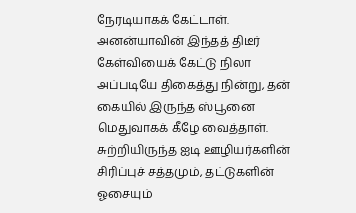நேரடியாகக் கேட்டாள். அனன்யாவின் இந்தத் திடீர் கேள்வியைக் கேட்டு நிலா அப்படியே திகைத்து நின்று, தன் கையில் இருந்த ஸ்பூனை மெதுவாகக் கீழே வைத்தாள்.
சுற்றியிருந்த ஐடி ஊழியர்களின் சிரிப்புச் சத்தமும், தட்டுகளின் ஓசையும்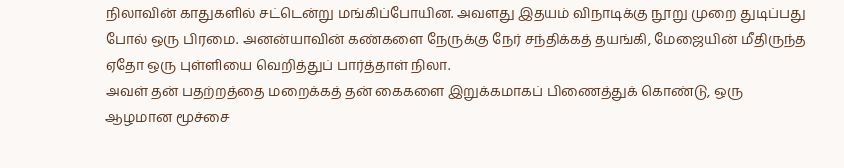நிலாவின் காதுகளில் சட்டென்று மங்கிப்போயின. அவளது இதயம் விநாடிக்கு நூறு முறை துடிப்பது போல் ஒரு பிரமை. அனன்யாவின் கண்களை நேருக்கு நேர் சந்திக்கத் தயங்கி, மேஜையின் மீதிருந்த ஏதோ ஒரு புள்ளியை வெறித்துப் பார்த்தாள் நிலா.
அவள் தன் பதற்றத்தை மறைக்கத் தன் கைகளை இறுக்கமாகப் பிணைத்துக் கொண்டு, ஒரு ஆழமான மூச்சை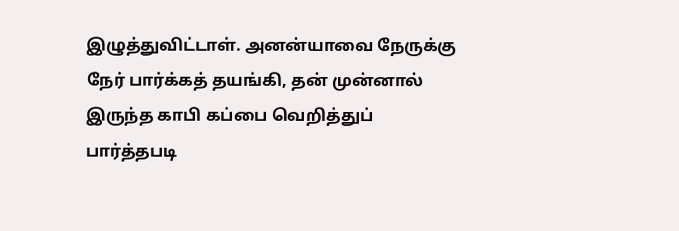இழுத்துவிட்டாள். அனன்யாவை நேருக்கு நேர் பார்க்கத் தயங்கி, தன் முன்னால் இருந்த காபி கப்பை வெறித்துப் பார்த்தபடி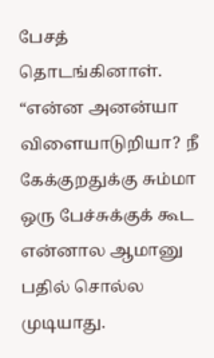பேசத் தொடங்கினாள்.
“என்ன அனன்யா விளையாடுறியா? நீ கேக்குறதுக்கு சும்மா ஒரு பேச்சுக்குக் கூட என்னால ஆமானு பதில் சொல்ல முடியாது.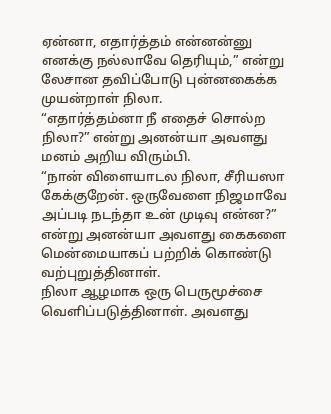ஏன்னா, எதார்த்தம் என்னன்னு எனக்கு நல்லாவே தெரியும்,” என்று லேசான தவிப்போடு புன்னகைக்க முயன்றாள் நிலா.
“எதார்த்தம்னா நீ எதைச் சொல்ற நிலா?” என்று அனன்யா அவளது மனம் அறிய விரும்பி.
“நான் விளையாடல நிலா, சீரியஸா கேக்குறேன். ஒருவேளை நிஜமாவே அப்படி நடந்தா உன் முடிவு என்ன?” என்று அனன்யா அவளது கைகளை மென்மையாகப் பற்றிக் கொண்டு வற்புறுத்தினாள்.
நிலா ஆழமாக ஒரு பெருமூச்சை வெளிப்படுத்தினாள். அவளது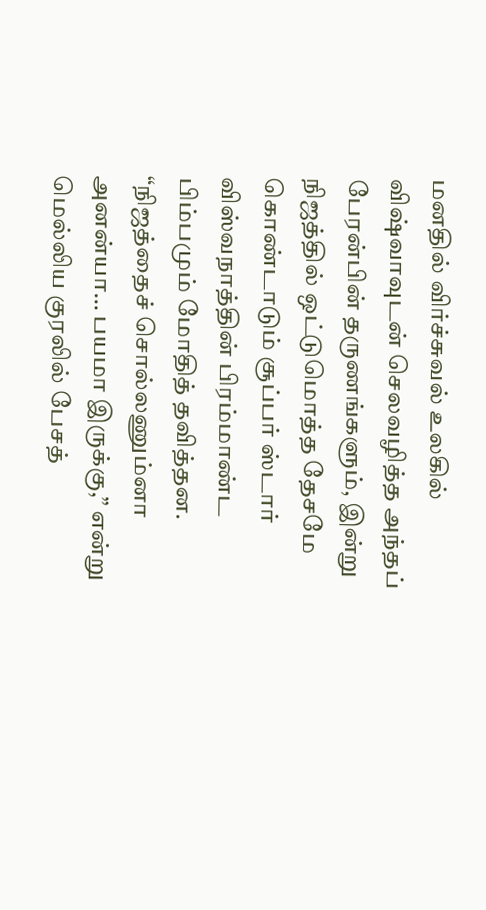மனதில் விர்ச்சுவல் உலகில் விஷ்வாவுடன் செலவழித்த அந்தப் பேரன்பின் தருணங்களும், இன்று நிஜத்தில் ஒட்டுமொத்த தேசமே கொண்டாடும் சூப்பர் ஸ்டார் விஸ்வநாத்தின் பிரம்மாண்ட பிம்பமும் மோதித் தவித்தன.
“நிஜத்தைச் சொல்லணும்னா அனன்யா… பயமா இருக்கு,” என்று மெல்லிய குரலில் பேசத்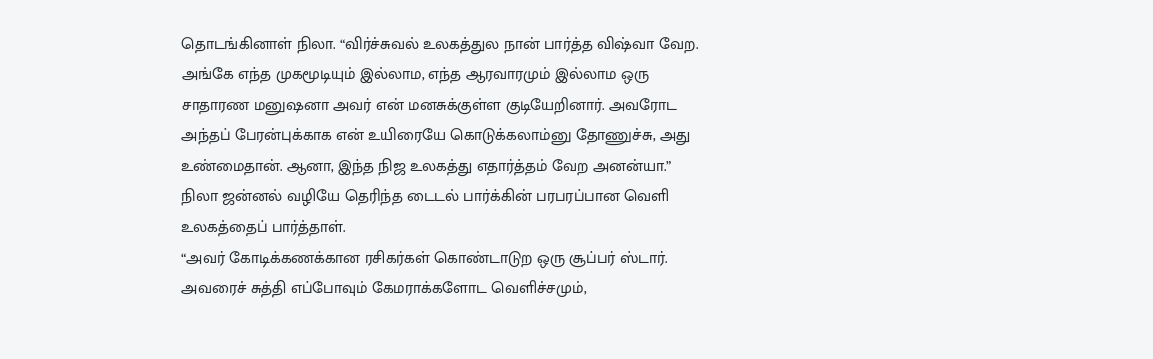தொடங்கினாள் நிலா. “விர்ச்சுவல் உலகத்துல நான் பார்த்த விஷ்வா வேற. அங்கே எந்த முகமூடியும் இல்லாம, எந்த ஆரவாரமும் இல்லாம ஒரு சாதாரண மனுஷனா அவர் என் மனசுக்குள்ள குடியேறினார். அவரோட அந்தப் பேரன்புக்காக என் உயிரையே கொடுக்கலாம்னு தோணுச்சு, அது உண்மைதான். ஆனா, இந்த நிஜ உலகத்து எதார்த்தம் வேற அனன்யா.”
நிலா ஜன்னல் வழியே தெரிந்த டைடல் பார்க்கின் பரபரப்பான வெளி உலகத்தைப் பார்த்தாள்.
“அவர் கோடிக்கணக்கான ரசிகர்கள் கொண்டாடுற ஒரு சூப்பர் ஸ்டார். அவரைச் சுத்தி எப்போவும் கேமராக்களோட வெளிச்சமும்,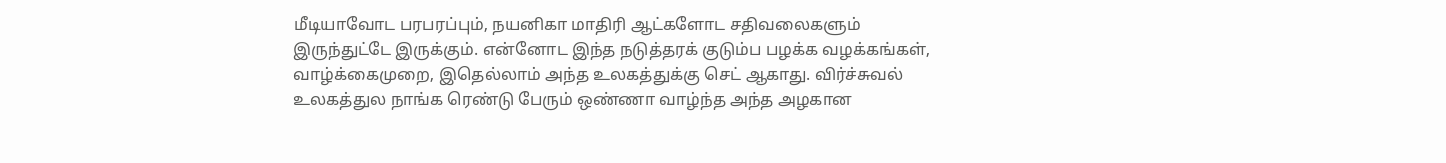மீடியாவோட பரபரப்பும், நயனிகா மாதிரி ஆட்களோட சதிவலைகளும் இருந்துட்டே இருக்கும். என்னோட இந்த நடுத்தரக் குடும்ப பழக்க வழக்கங்கள், வாழ்க்கைமுறை, இதெல்லாம் அந்த உலகத்துக்கு செட் ஆகாது. விர்ச்சுவல் உலகத்துல நாங்க ரெண்டு பேரும் ஒண்ணா வாழ்ந்த அந்த அழகான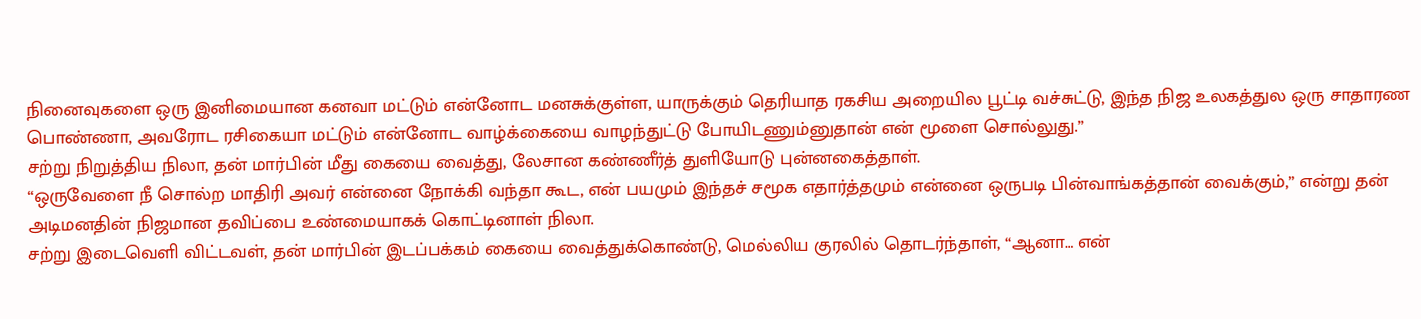நினைவுகளை ஒரு இனிமையான கனவா மட்டும் என்னோட மனசுக்குள்ள, யாருக்கும் தெரியாத ரகசிய அறையில பூட்டி வச்சுட்டு, இந்த நிஜ உலகத்துல ஒரு சாதாரண பொண்ணா, அவரோட ரசிகையா மட்டும் என்னோட வாழ்க்கையை வாழந்துட்டு போயிடணும்னுதான் என் மூளை சொல்லுது.”
சற்று நிறுத்திய நிலா, தன் மார்பின் மீது கையை வைத்து, லேசான கண்ணீர்த் துளியோடு புன்னகைத்தாள்.
“ஒருவேளை நீ சொல்ற மாதிரி அவர் என்னை நோக்கி வந்தா கூட, என் பயமும் இந்தச் சமூக எதார்த்தமும் என்னை ஒருபடி பின்வாங்கத்தான் வைக்கும்,” என்று தன் அடிமனதின் நிஜமான தவிப்பை உண்மையாகக் கொட்டினாள் நிலா.
சற்று இடைவெளி விட்டவள், தன் மார்பின் இடப்பக்கம் கையை வைத்துக்கொண்டு, மெல்லிய குரலில் தொடர்ந்தாள், “ஆனா… என்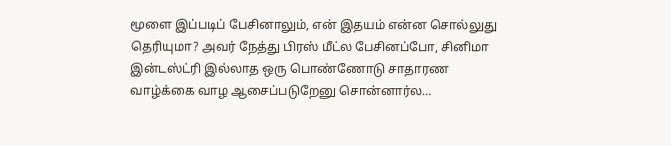மூளை இப்படிப் பேசினாலும், என் இதயம் என்ன சொல்லுது தெரியுமா? அவர் நேத்து பிரஸ் மீட்ல பேசினப்போ, சினிமா இன்டஸ்ட்ரி இல்லாத ஒரு பொண்ணோடு சாதாரண வாழ்க்கை வாழ ஆசைப்படுறேனு சொன்னார்ல…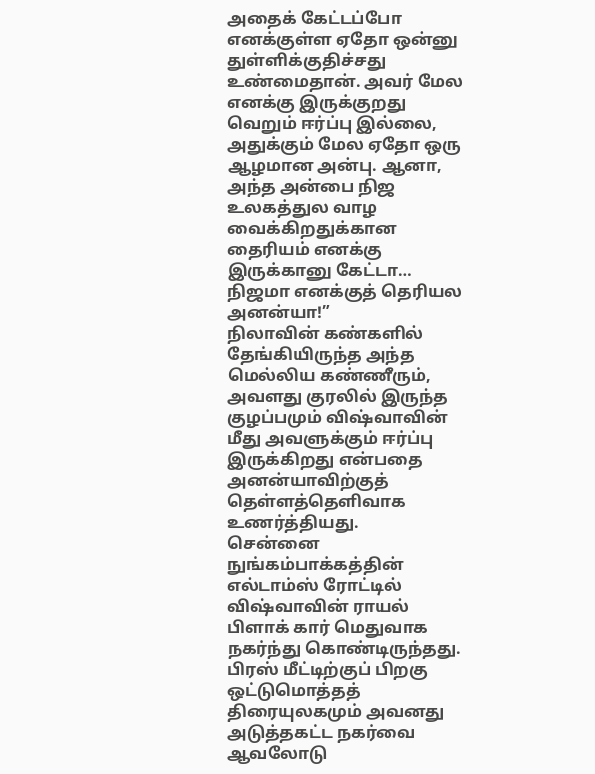அதைக் கேட்டப்போ எனக்குள்ள ஏதோ ஒன்னு துள்ளிக்குதிச்சது உண்மைதான். அவர் மேல எனக்கு இருக்குறது வெறும் ஈர்ப்பு இல்லை, அதுக்கும் மேல ஏதோ ஒரு ஆழமான அன்பு. ஆனா, அந்த அன்பை நிஜ உலகத்துல வாழ வைக்கிறதுக்கான தைரியம் எனக்கு இருக்கானு கேட்டா… நிஜமா எனக்குத் தெரியல அனன்யா!”
நிலாவின் கண்களில் தேங்கியிருந்த அந்த மெல்லிய கண்ணீரும், அவளது குரலில் இருந்த குழப்பமும் விஷ்வாவின் மீது அவளுக்கும் ஈர்ப்பு இருக்கிறது என்பதை அனன்யாவிற்குத் தெள்ளத்தெளிவாக உணர்த்தியது.
சென்னை நுங்கம்பாக்கத்தின் எல்டாம்ஸ் ரோட்டில் விஷ்வாவின் ராயல் பிளாக் கார் மெதுவாக நகர்ந்து கொண்டிருந்தது. பிரஸ் மீட்டிற்குப் பிறகு ஒட்டுமொத்தத் திரையுலகமும் அவனது அடுத்தகட்ட நகர்வை ஆவலோடு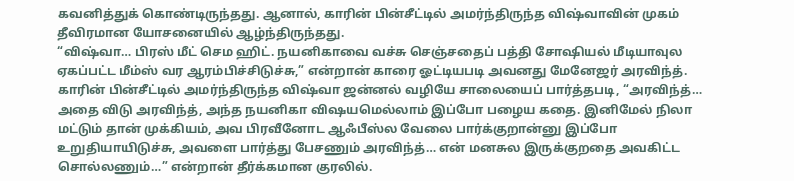கவனித்துக் கொண்டிருந்தது. ஆனால், காரின் பின்சீட்டில் அமர்ந்திருந்த விஷ்வாவின் முகம் தீவிரமான யோசனையில் ஆழ்ந்திருந்தது.
“விஷ்வா… பிரஸ் மீட் செம ஹிட். நயனிகாவை வச்சு செஞ்சதைப் பத்தி சோஷியல் மீடியாவுல ஏகப்பட்ட மீம்ஸ் வர ஆரம்பிச்சிடுச்சு,” என்றான் காரை ஓட்டியபடி அவனது மேனேஜர் அரவிந்த்.
காரின் பின்சீட்டில் அமர்ந்திருந்த விஷ்வா ஜன்னல் வழியே சாலையைப் பார்த்தபடி, “அரவிந்த்… அதை விடு அரவிந்த், அந்த நயனிகா விஷயமெல்லாம் இப்போ பழைய கதை. இனிமேல் நிலா மட்டும் தான் முக்கியம், அவ பிரவீனோட ஆஃபீஸ்ல வேலை பார்க்குறான்னு இப்போ உறுதியாயிடுச்சு, அவளை பார்த்து பேசணும் அரவிந்த்… என் மனசுல இருக்குறதை அவகிட்ட சொல்லணும்…” என்றான் தீர்க்கமான குரலில்.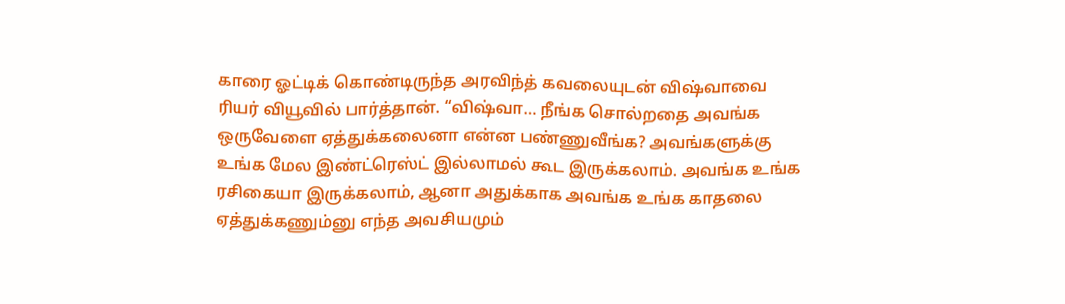காரை ஓட்டிக் கொண்டிருந்த அரவிந்த் கவலையுடன் விஷ்வாவை ரியர் வியூவில் பார்த்தான். “விஷ்வா… நீங்க சொல்றதை அவங்க ஒருவேளை ஏத்துக்கலைனா என்ன பண்ணுவீங்க? அவங்களுக்கு உங்க மேல இண்ட்ரெஸ்ட் இல்லாமல் கூட இருக்கலாம். அவங்க உங்க ரசிகையா இருக்கலாம், ஆனா அதுக்காக அவங்க உங்க காதலை ஏத்துக்கணும்னு எந்த அவசியமும்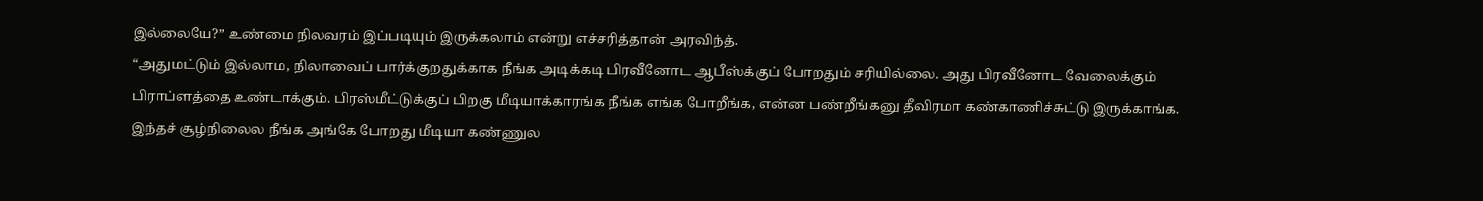இல்லையே?” உண்மை நிலவரம் இப்படியும் இருக்கலாம் என்று எச்சரித்தான் அரவிந்த்.
“அதுமட்டும் இல்லாம, நிலாவைப் பார்க்குறதுக்காக நீங்க அடிக்கடி பிரவீனோட ஆபீஸ்க்குப் போறதும் சரியில்லை. அது பிரவீனோட வேலைக்கும் பிராப்ளத்தை உண்டாக்கும். பிரஸ்மீட்டுக்குப் பிறகு மீடியாக்காரங்க நீங்க எங்க போறீங்க, என்ன பண்றீங்கனு தீவிரமா கண்காணிச்சுட்டு இருக்காங்க. இந்தச் சூழ்நிலைல நீங்க அங்கே போறது மீடியா கண்ணுல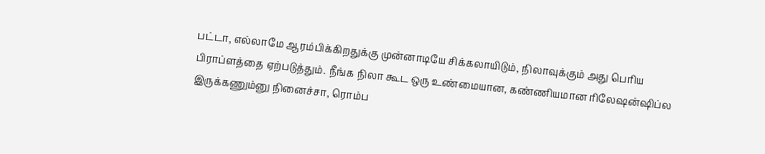பட்டா, எல்லாமே ஆரம்பிக்கிறதுக்கு முன்னாடியே சிக்கலாயிடும், நிலாவுக்கும் அது பெரிய பிராப்ளத்தை ஏற்படுத்தும். நீங்க நிலா கூட ஒரு உண்மையான, கண்ணியமான ரிலேஷன்ஷிப்ல இருக்கணும்னு நினைச்சா, ரொம்ப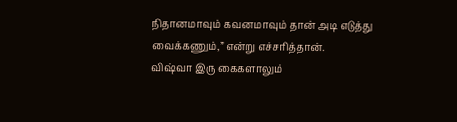நிதானமாவும் கவனமாவும் தான் அடி எடுத்து வைக்கணும்,” என்று எச்சரித்தான்.
விஷ்வா இரு கைகளாலும்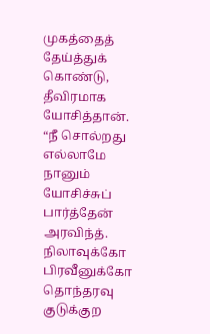முகத்தைத் தேய்த்துக் கொண்டு, தீவிரமாக யோசித்தான். “நீ சொல்றது எல்லாமே நானும் யோசிச்சுப் பார்த்தேன் அரவிந்த். நிலாவுக்கோ பிரவீனுக்கோ தொந்தரவு குடுக்குற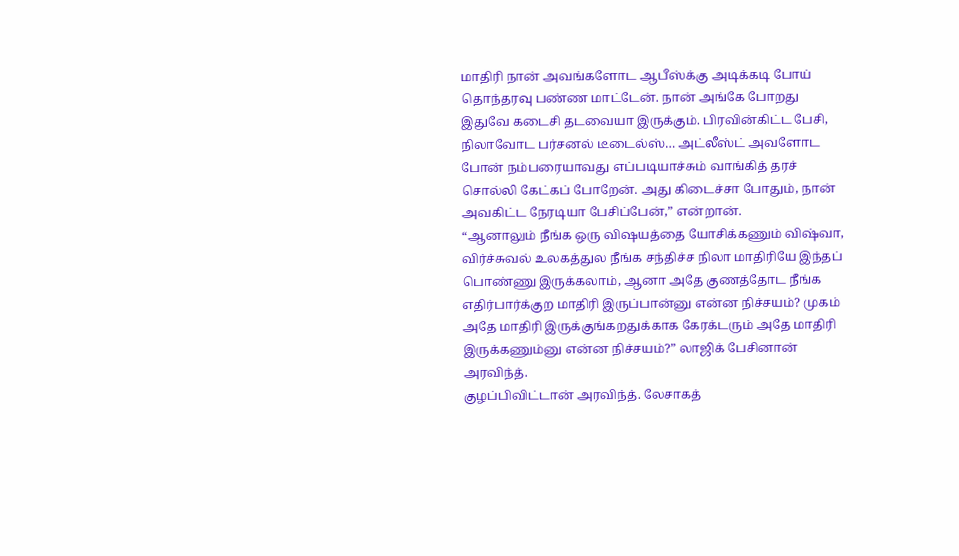மாதிரி நான் அவங்களோட ஆபீஸ்க்கு அடிக்கடி போய் தொந்தரவு பண்ண மாட்டேன். நான் அங்கே போறது இதுவே கடைசி தடவையா இருக்கும். பிரவின்கிட்ட பேசி, நிலாவோட பர்சனல் டீடைல்ஸ்… அட்லீஸ்ட் அவளோட போன் நம்பரையாவது எப்படியாச்சும் வாங்கித் தரச் சொல்லி கேட்கப் போறேன். அது கிடைச்சா போதும், நான் அவகிட்ட நேரடியா பேசிப்பேன்,” என்றான்.
“ஆனாலும் நீங்க ஒரு விஷயத்தை யோசிக்கணும் விஷ்வா, விர்ச்சுவல் உலகத்துல நீங்க சந்திச்ச நிலா மாதிரியே இந்தப் பொண்ணு இருக்கலாம், ஆனா அதே குணத்தோட நீங்க எதிர்பார்க்குற மாதிரி இருப்பான்னு என்ன நிச்சயம்? முகம் அதே மாதிரி இருக்குங்கறதுக்காக கேரக்டரும் அதே மாதிரி இருக்கணும்னு என்ன நிச்சயம்?” லாஜிக் பேசினான் அரவிந்த்.
குழப்பிவிட்டான் அரவிந்த். லேசாகத்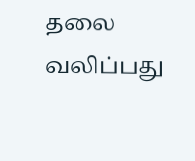தலை வலிப்பது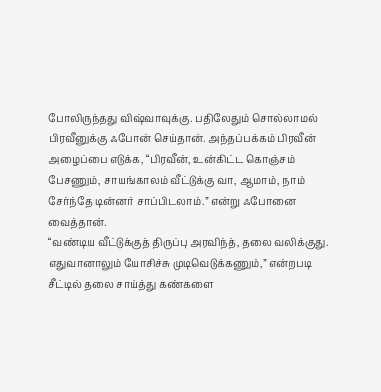போலிருந்தது விஷ்வாவுக்கு. பதிலேதும் சொல்லாமல் பிரவீனுக்கு ஃபோன் செய்தான். அந்தப்பக்கம் பிரவீன் அழைப்பை எடுக்க, “பிரவீன், உன்கிட்ட கொஞ்சம் பேசணும், சாயங்காலம் வீட்டுக்கு வா, ஆமாம், நாம் சேர்ந்தே டின்னர் சாப்பிடலாம்.” என்று ஃபோனை வைத்தான்.
“வண்டிய வீட்டுக்குத் திருப்பு அரவிந்த், தலை வலிக்குது. எதுவானாலும் யோசிச்சு முடிவெடுக்கணும்,” என்றபடி சீட்டில் தலை சாய்த்து கண்களை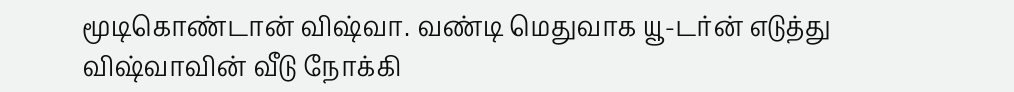மூடிகொண்டான் விஷ்வா. வண்டி மெதுவாக யூ-டர்ன் எடுத்து விஷ்வாவின் வீடு நோக்கி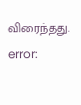விரைந்தது.
error: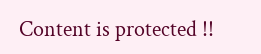Content is protected !!